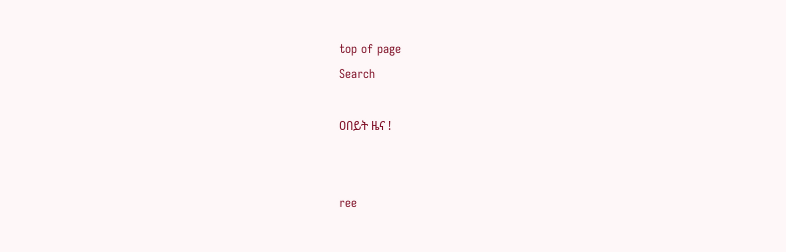top of page
Search

ዐበይት ዜና !


ree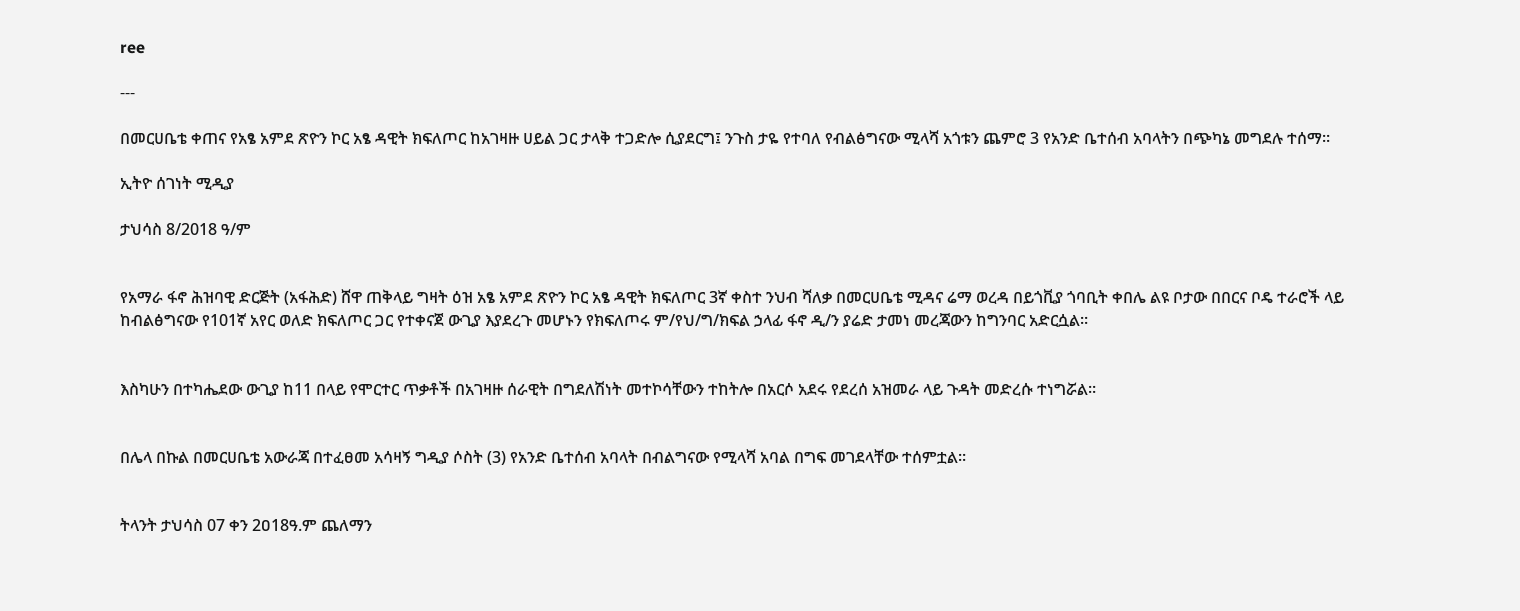ree

---

በመርሀቤቴ ቀጠና የአፄ አምደ ጽዮን ኮር አፄ ዳዊት ክፍለጦር ከአገዛዙ ሀይል ጋር ታላቅ ተጋድሎ ሲያደርግ፤ ንጉስ ታዬ የተባለ የብልፅግናው ሚላሻ አጎቱን ጨምሮ 3 የአንድ ቤተሰብ አባላትን በጭካኔ መግደሉ ተሰማ።

ኢትዮ ሰገነት ሚዲያ

ታህሳስ 8/2018 ዓ/ም


የአማራ ፋኖ ሕዝባዊ ድርጅት (አፋሕድ) ሸዋ ጠቅላይ ግዛት ዕዝ አፄ አምደ ጽዮን ኮር አፄ ዳዊት ክፍለጦር 3ኛ ቀስተ ንህብ ሻለቃ በመርሀቤቴ ሚዳና ሬማ ወረዳ በይጎቪያ ጎባቢት ቀበሌ ልዩ ቦታው በበርና ቦዴ ተራሮች ላይ ከብልፅግናው የ101ኛ አየር ወለድ ክፍለጦር ጋር የተቀናጀ ውጊያ እያደረጉ መሆኑን የክፍለጦሩ ም/የህ/ግ/ክፍል ኃላፊ ፋኖ ዲ/ን ያሬድ ታመነ መረጃውን ከግንባር አድርሷል።


እስካሁን በተካሔደው ውጊያ ከ11 በላይ የሞርተር ጥቃቶች በአገዛዙ ሰራዊት በግደለሽነት መተኮሳቸውን ተከትሎ በአርሶ አደሩ የደረሰ አዝመራ ላይ ጉዳት መድረሱ ተነግሯል።


በሌላ በኩል በመርሀቤቴ አውራጃ በተፈፀመ አሳዛኝ ግዲያ ሶስት (3) የአንድ ቤተሰብ አባላት በብልግናው የሚላሻ አባል በግፍ መገደላቸው ተሰምቷል።


ትላንት ታህሳስ 07 ቀን 2ዐ18ዓ.ም ጨለማን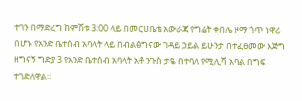ተገን በማድረግ ከምሽቱ 3:00 ላይ በመርሀቤቴ አውራጃ የግሬት ቀበሌ ዞማ ጎጥ ነዋሪ በሆኑ የአንድ ቤተሰብ አባላት ላይ በብልፅግናው ገዳይ ኃይል ይሁንታ በተፈፀመው እጅግ ዘግናኝ ግድያ 3 የአንድ ቤተሰብ አባላት አቶ ንጉስ ታዬ በተባለ የሚሊሻ አባል በግፍ ተገድለዋል።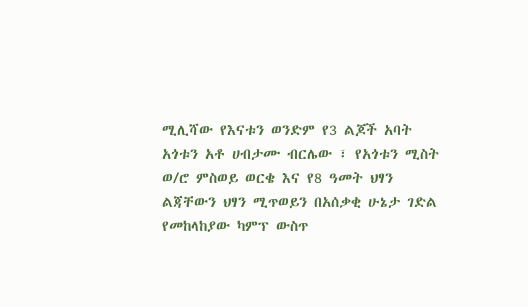ሚሊሻው የእናቱን ወንድም የ3 ልጆች አባት አጎቱን አቶ ሀብታሙ ብርሌው ፣ የአጎቱን ሚስት ወ/ሮ ምስወይ ወርቄ እና የ8 ዓመት ህፃን ልጃቸውን ህፃን ሚጥወይን በአሰቃቂ ሁኔታ ገድል የመከላከያው ካምፕ ውስጥ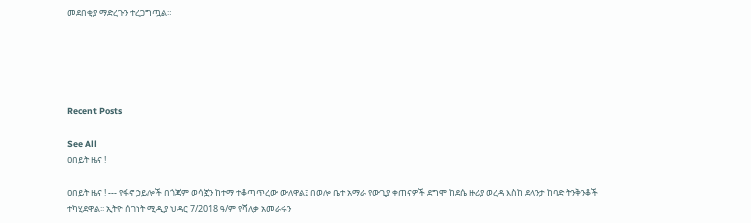መደበቂያ ማድረጉን ተረጋግጧል።





Recent Posts

See All
ዐበይት ዜና !

ዐበይት ዜና ! --- የፋኖ ኃይሎች በጎጃም ወሳኟን ከተማ ተቆጣጥረው ውለዋል፤ በወሎ ቤተ አማራ የውጊያ ቀጠናዎች ደግሞ ከደሴ ዙሪያ ወረዳ እስከ ደላንታ ከባድ ትንቅንቆች ተካሂደዋል፡፡ ኢትዮ ሰገነት ሚዲያ ህዳር 7/2018 ዓ/ም የሻለቃ አመራሩን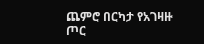ጨምሮ በርካታ የአገዛዙ ጦር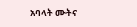አባላት ሙትና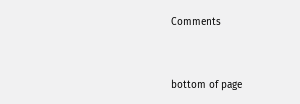Comments


bottom of page